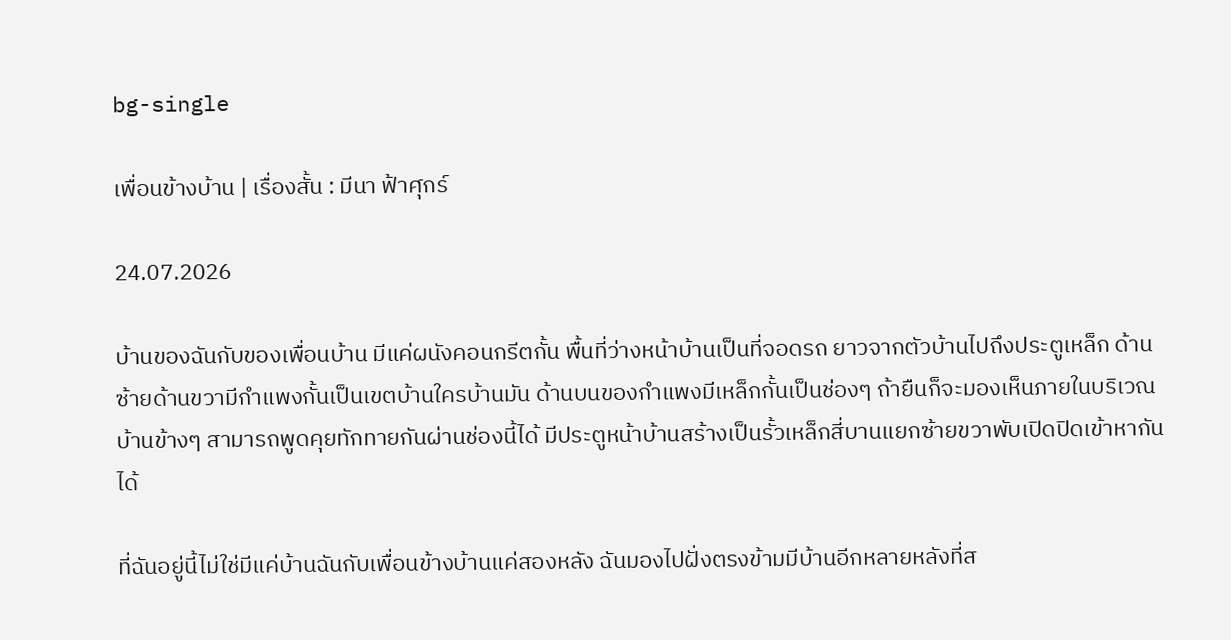bg-single

เพื่อนข้างบ้าน | เรื่องสั้น : มีนา ฟ้าศุกร์

24.07.2026

บ้านของฉันกับของเพื่อนบ้าน มีแค่ผนังคอนกรีตกั้น พื้นที่ว่างหน้าบ้านเป็นที่จอดรถ ยาวจากตัวบ้านไปถึงประตูเหล็ก ด้านซ้ายด้านขวามีกำแพงกั้นเป็นเขตบ้านใครบ้านมัน ด้านบนของกำแพงมีเหล็กกั้นเป็นช่องๆ ถ้ายืนก็จะมองเห็นภายในบริเวณบ้านข้างๆ สามารถพูดคุยทักทายกันผ่านช่องนี้ได้ มีประตูหน้าบ้านสร้างเป็นรั้วเหล็กสี่บานแยกซ้ายขวาพับเปิดปิดเข้าหากันได้

ที่ฉันอยู่นี้ไม่ใช่มีแค่บ้านฉันกับเพื่อนข้างบ้านแค่สองหลัง ฉันมองไปฝั่งตรงข้ามมีบ้านอีกหลายหลังที่ส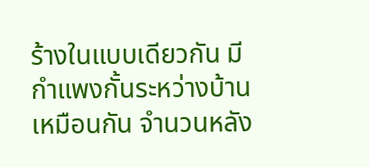ร้างในแบบเดียวกัน มีกำแพงกั้นระหว่างบ้านเหมือนกัน จำนวนหลัง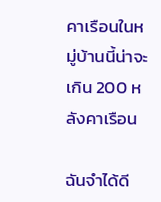คาเรือนในหมู่บ้านนี้น่าจะเกิน 200 หลังคาเรือน

ฉันจำได้ดี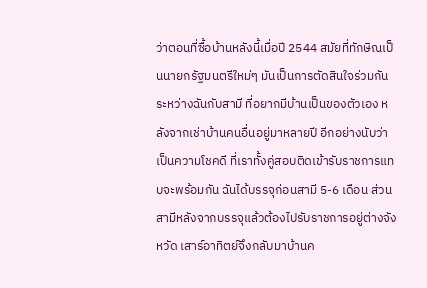ว่าตอนที่ซื้อบ้านหลังนี้เมื่อปี 2544 สมัยที่ทักษิณเป็นนายกรัฐมนตรีใหม่ๆ มันเป็นการตัดสินใจร่วมกันระหว่างฉันกับสามี ที่อยากมีบ้านเป็นของตัวเอง หลังจากเช่าบ้านคนอื่นอยู่มาหลายปี อีกอย่างนับว่าเป็นความโชคดี ที่เราทั้งคู่สอบติดเข้ารับราชการแทบจะพร้อมกัน ฉันได้บรรจุก่อนสามี 5-6 เดือน ส่วนสามีหลังจากบรรจุแล้วต้องไปรับราชการอยู่ต่างจังหวัด เสาร์อาทิตย์จึงกลับมาบ้านค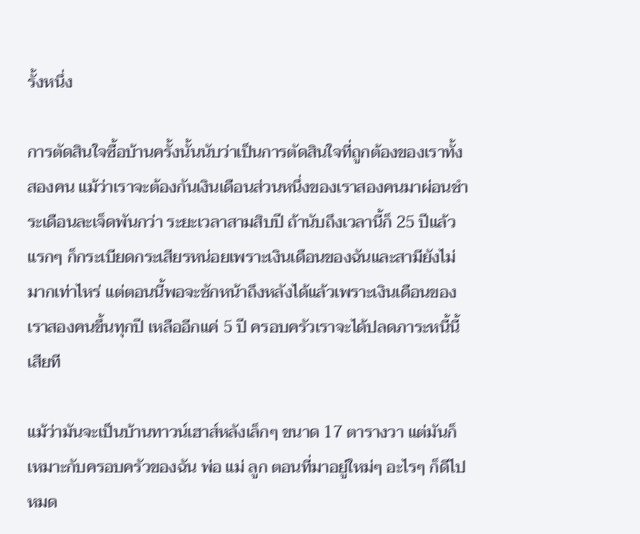รั้งหนึ่ง

การตัดสินใจซื้อบ้านครั้งนั้นนับว่าเป็นการตัดสินใจที่ถูกต้องของเราทั้งสองคน แม้ว่าเราจะต้องกันเงินเดือนส่วนหนึ่งของเราสองคนมาผ่อนชำระเดือนละเจ็ดพันกว่า ระยะเวลาสามสิบปี ถ้านับถึงเวลานี้ก็ 25 ปีแล้ว แรกๆ ก็กระเบียดกระเสียรหน่อยเพราะเงินเดือนของฉันและสามียังไม่มากเท่าไหร่ แต่ตอนนี้พอจะชักหน้าถึงหลังได้แล้วเพราะเงินเดือนของเราสองคนขึ้นทุกปี เหลืออีกแค่ 5 ปี ครอบครัวเราจะได้ปลดภาระหนี้นี้เสียที

แม้ว่ามันจะเป็นบ้านทาวน์เฮาส์หลังเล็กๆ ขนาด 17 ตารางวา แต่มันก็เหมาะกับครอบครัวของฉัน พ่อ แม่ ลูก ตอนที่มาอยู่ใหม่ๆ อะไรๆ ก็ดีไปหมด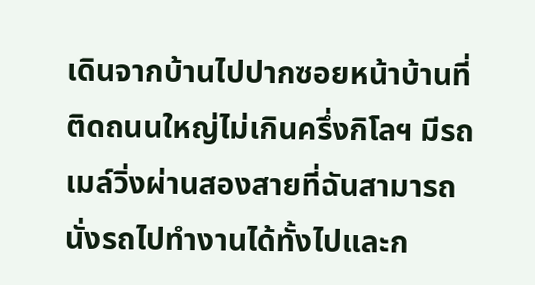เดินจากบ้านไปปากซอยหน้าบ้านที่ติดถนนใหญ่ไม่เกินครึ่งกิโลฯ มีรถเมล์วิ่งผ่านสองสายที่ฉันสามารถนั่งรถไปทำงานได้ทั้งไปและก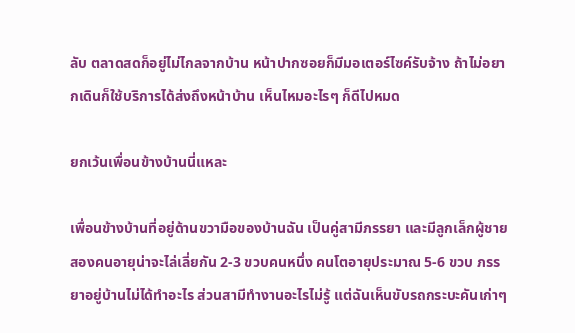ลับ ตลาดสดก็อยู่ไม่ไกลจากบ้าน หน้าปากซอยก็มีมอเตอร์ไซค์รับจ้าง ถ้าไม่อยากเดินก็ใช้บริการได้ส่งถึงหน้าบ้าน เห็นไหมอะไรๆ ก็ดีไปหมด

ยกเว้นเพื่อนข้างบ้านนี่แหละ

เพื่อนข้างบ้านที่อยู่ด้านขวามือของบ้านฉัน เป็นคู่สามีภรรยา และมีลูกเล็กผู้ชายสองคนอายุน่าจะไล่เลี่ยกัน 2-3 ขวบคนหนึ่ง คนโตอายุประมาณ 5-6 ขวบ ภรรยาอยู่บ้านไม่ได้ทำอะไร ส่วนสามีทำงานอะไรไม่รู้ แต่ฉันเห็นขับรถกระบะคันเก่าๆ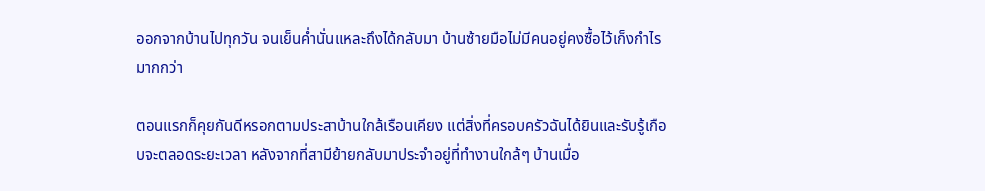ออกจากบ้านไปทุกวัน จนเย็นค่ำนั่นแหละถึงได้กลับมา บ้านซ้ายมือไม่มีคนอยู่คงซื้อไว้เก็งกำไรมากกว่า

ตอนแรกก็คุยกันดีหรอกตามประสาบ้านใกล้เรือนเคียง แต่สิ่งที่ครอบครัวฉันได้ยินและรับรู้เกือบจะตลอดระยะเวลา หลังจากที่สามีย้ายกลับมาประจำอยู่ที่ทำงานใกล้ๆ บ้านเมื่อ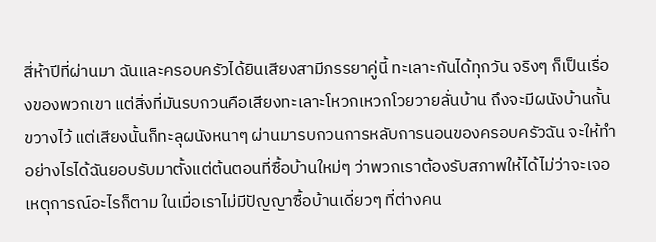สี่ห้าปีที่ผ่านมา ฉันและครอบครัวได้ยินเสียงสามีภรรยาคู่นี้ ทะเลาะกันได้ทุกวัน จริงๆ ก็เป็นเรื่องของพวกเขา แต่สิ่งที่มันรบกวนคือเสียงทะเลาะโหวกเหวกโวยวายลั่นบ้าน ถึงจะมีผนังบ้านกั้นขวางไว้ แต่เสียงนั้นก็ทะลุผนังหนาๆ ผ่านมารบกวนการหลับการนอนของครอบครัวฉัน จะให้ทำอย่างไรได้ฉันยอบรับมาตั้งแต่ต้นตอนที่ซื้อบ้านใหม่ๆ ว่าพวกเราต้องรับสภาพให้ได้ไม่ว่าจะเจอเหตุการณ์อะไรก็ตาม ในเมื่อเราไม่มีปัญญาซื้อบ้านเดี่ยวๆ ที่ต่างคน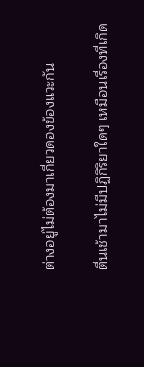ต่างอยู่ไม่ต้องมาเกี่ยวดองข้องแวะกัน

ตื่นเช้ามาไม่มีปฏิกิริยาใดๆ เหมือนเรื่องที่เกิด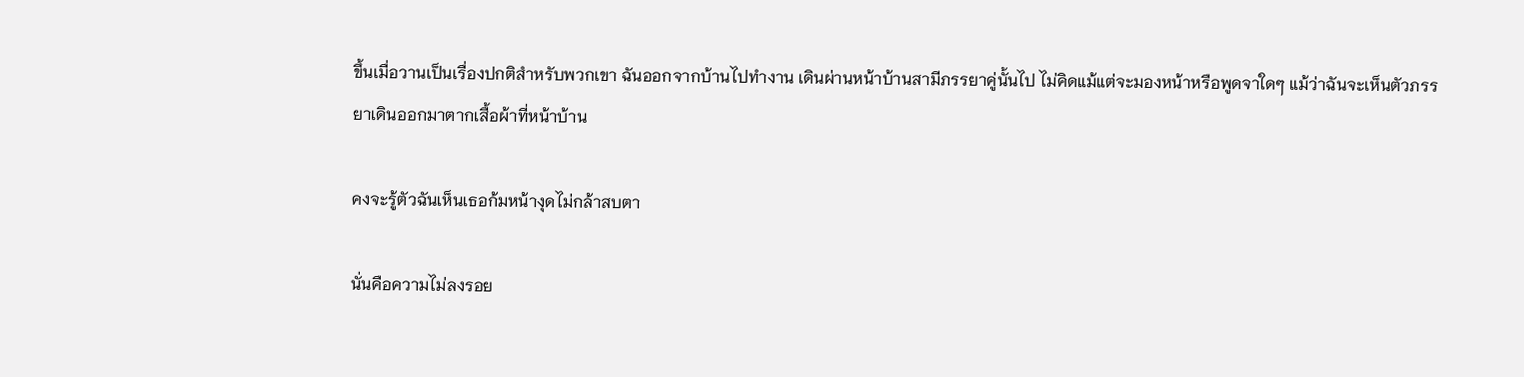ขึ้นเมื่อวานเป็นเรื่องปกติสำหรับพวกเขา ฉันออกจากบ้านไปทำงาน เดินผ่านหน้าบ้านสามีภรรยาคู่นั้นไป ไม่คิดแม้แต่จะมองหน้าหรือพูดจาใดๆ แม้ว่าฉันจะเห็นตัวภรรยาเดินออกมาตากเสื้อผ้าที่หน้าบ้าน

คงจะรู้ตัวฉันเห็นเธอก้มหน้างุดไม่กล้าสบตา

นั่นคือความไม่ลงรอย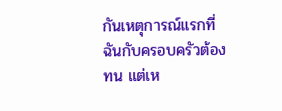กันเหตุการณ์แรกที่ฉันกับครอบครัวต้องทน แต่เห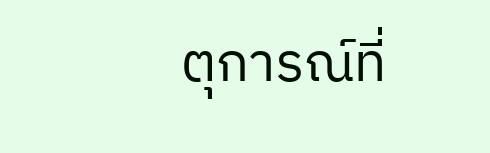ตุการณ์ที่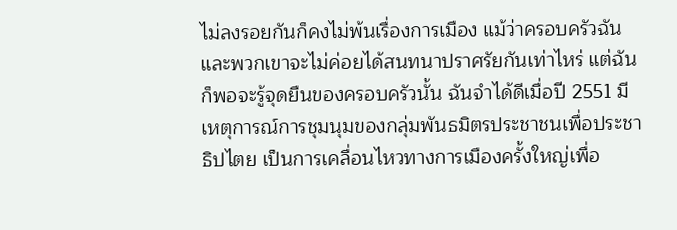ไม่ลงรอยกันก็คงไม่พ้นเรื่องการเมือง แม้ว่าครอบครัวฉันและพวกเขาจะไม่ค่อยได้สนทนาปราศรัยกันเท่าไหร่ แต่ฉันก็พอจะรู้จุดยืนของครอบครัวนั้น ฉันจำได้ดีเมื่อปี 2551 มีเหตุการณ์การชุมนุมของกลุ่มพันธมิตรประชาชนเพื่อประชาธิปไตย เป็นการเคลื่อนไหวทางการเมืองครั้งใหญ่เพื่อ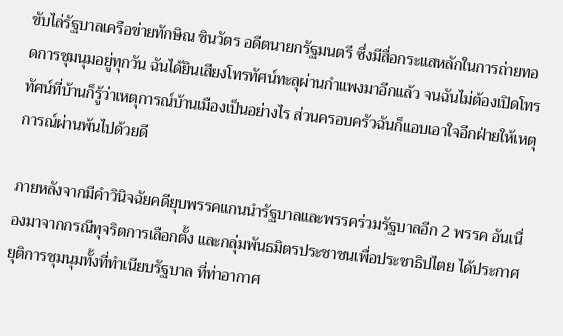ขับไล่รัฐบาลเครือข่ายทักษิณ ชินวัตร อดีตนายกรัฐมนตรี ซึ่งมีสื่อกระแสหลักในการถ่ายทอดการชุมนุมอยู่ทุกวัน ฉันได้ยินเสียงโทรทัศน์ทะลุผ่านกำแพงมาอีกแล้ว จนฉันไม่ต้องเปิดโทรทัศน์ที่บ้านก็รู้ว่าเหตุการณ์บ้านเมืองเป็นอย่างไร ส่วนครอบครัวฉันก็แอบเอาใจอีกฝ่ายให้เหตุการณ์ผ่านพ้นไปด้วยดี

ภายหลังจากมีคำวินิจฉัยคดียุบพรรคแกนนำรัฐบาลและพรรคร่วมรัฐบาลอีก 2 พรรค อันเนื่องมาจากกรณีทุจริตการเลือกตั้ง และกลุ่มพันธมิตรประชาชนเพื่อประชาธิปไตย ได้ประกาศยุติการชุมนุมทั้งที่ทำเนียบรัฐบาล ที่ท่าอากาศ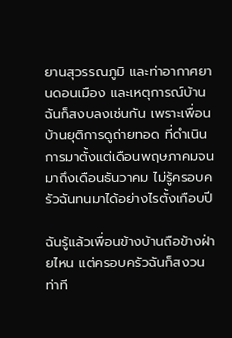ยานสุวรรณภูมิ และท่าอากาศยานดอนเมือง และเหตุการณ์บ้านฉันก็สงบลงเช่นกัน เพราะเพื่อนบ้านยุติการดูถ่ายทอด ที่ดำเนินการมาตั้งแต่เดือนพฤษภาคมจนมาถึงเดือนธันวาคม ไม่รู้ครอบครัวฉันทนมาได้อย่างไรตั้งเกือบปี

ฉันรู้แล้วเพื่อนข้างบ้านถือข้างฝ่ายไหน แต่ครอบครัวฉันก็สงวนท่าที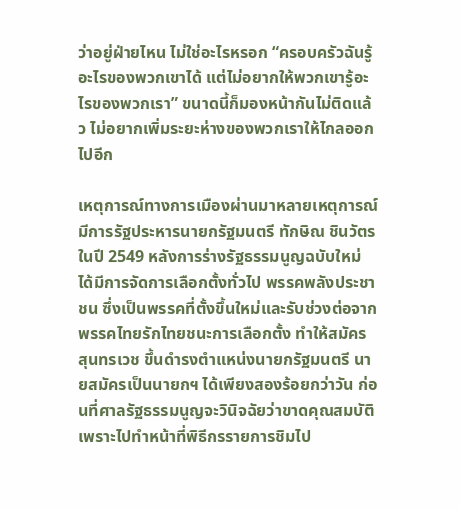ว่าอยู่ฝ่ายไหน ไม่ใช่อะไรหรอก “ครอบครัวฉันรู้อะไรของพวกเขาได้ แต่ไม่อยากให้พวกเขารู้อะไรของพวกเรา” ขนาดนี้ก็มองหน้ากันไม่ติดแล้ว ไม่อยากเพิ่มระยะห่างของพวกเราให้ไกลออกไปอีก

เหตุการณ์ทางการเมืองผ่านมาหลายเหตุการณ์ มีการรัฐประหารนายกรัฐมนตรี ทักษิณ ชินวัตร ในปี 2549 หลังการร่างรัฐธรรมนูญฉบับใหม่ ได้มีการจัดการเลือกตั้งทั่วไป พรรคพลังประชาชน ซึ่งเป็นพรรคที่ตั้งขึ้นใหม่และรับช่วงต่อจากพรรคไทยรักไทยชนะการเลือกตั้ง ทำให้สมัคร สุนทรเวช ขึ้นดำรงตำแหน่งนายกรัฐมนตรี นายสมัครเป็นนายกฯ ได้เพียงสองร้อยกว่าวัน ก่อนที่ศาลรัฐธรรมนูญจะวินิจฉัยว่าขาดคุณสมบัติ เพราะไปทำหน้าที่พิธีกรรายการชิมไป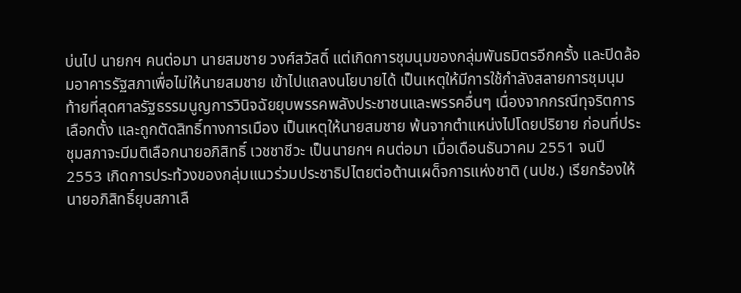บ่นไป นายกฯ คนต่อมา นายสมชาย วงศ์สวัสดิ์ แต่เกิดการชุมนุมของกลุ่มพันธมิตรอีกครั้ง และปิดล้อมอาคารรัฐสภาเพื่อไม่ให้นายสมชาย เข้าไปแถลงนโยบายได้ เป็นเหตุให้มีการใช้กำลังสลายการชุมนุม ท้ายที่สุดศาลรัฐธรรมนูญการวินิจฉัยยุบพรรคพลังประชาชนและพรรคอื่นๆ เนื่องจากกรณีทุจริตการเลือกตั้ง และถูกตัดสิทธิ์ทางการเมือง เป็นเหตุให้นายสมชาย พ้นจากตำแหน่งไปโดยปริยาย ก่อนที่ประชุมสภาจะมีมติเลือกนายอภิสิทธิ์ เวชชาชีวะ เป็นนายกฯ คนต่อมา เมื่อเดือนธันวาคม 2551 จนปี 2553 เกิดการประท้วงของกลุ่มแนวร่วมประชาธิปไตยต่อต้านเผด็จการแห่งชาติ (นปช.) เรียกร้องให้นายอภิสิทธิ์ยุบสภาเลื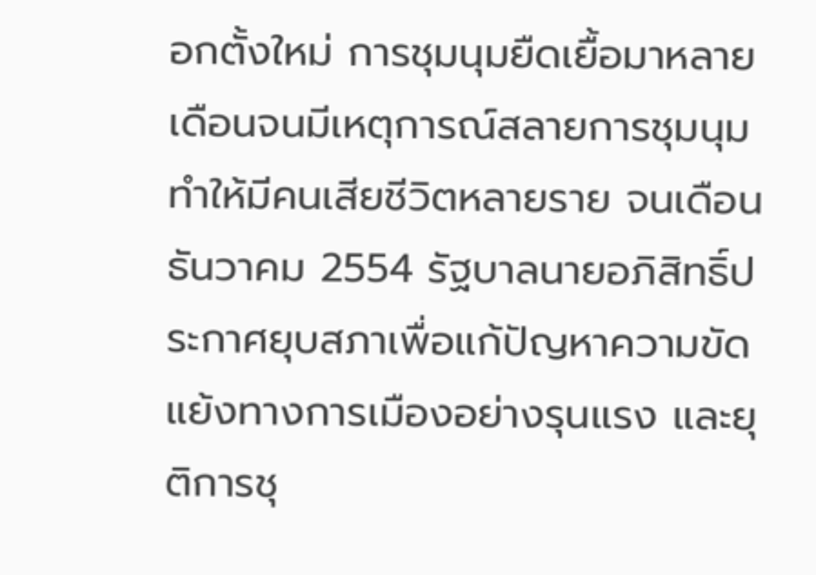อกตั้งใหม่ การชุมนุมยืดเยื้อมาหลายเดือนจนมีเหตุการณ์สลายการชุมนุมทำให้มีคนเสียชีวิตหลายราย จนเดือนธันวาคม 2554 รัฐบาลนายอภิสิทธิ์ประกาศยุบสภาเพื่อแก้ปัญหาความขัดแย้งทางการเมืองอย่างรุนแรง และยุติการชุ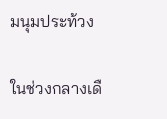มนุมประท้วง

ในช่วงกลางเดื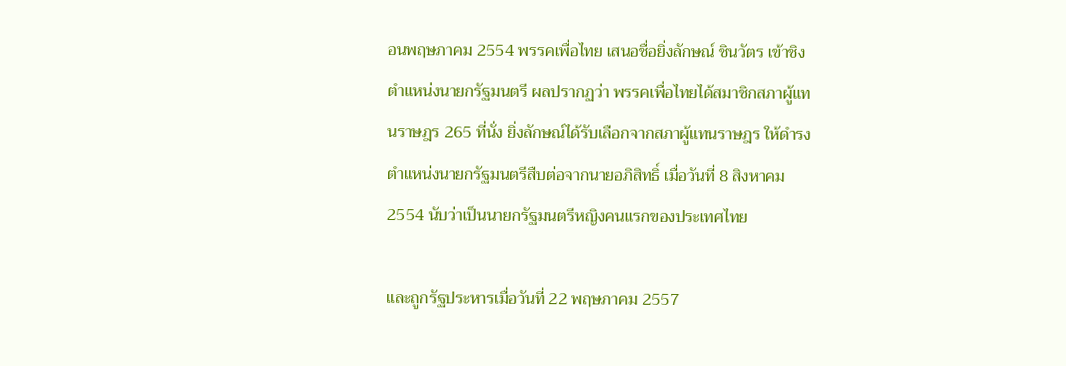อนพฤษภาคม 2554 พรรคเพื่อไทย เสนอชื่อยิ่งลักษณ์ ชินวัตร เข้าชิงตำแหน่งนายกรัฐมนตรี ผลปรากฏว่า พรรคเพื่อไทยได้สมาชิกสภาผู้แทนราษฎร 265 ที่นั่ง ยิ่งลักษณ์ได้รับเลือกจากสภาผู้แทนราษฎร ให้ดำรงตำแหน่งนายกรัฐมนตรีสืบต่อจากนายอภิสิทธิ์ เมื่อวันที่ 8 สิงหาคม 2554 นับว่าเป็นนายกรัฐมนตรีหญิงคนแรกของประเทศไทย

และถูกรัฐประหารเมื่อวันที่ 22 พฤษภาคม 2557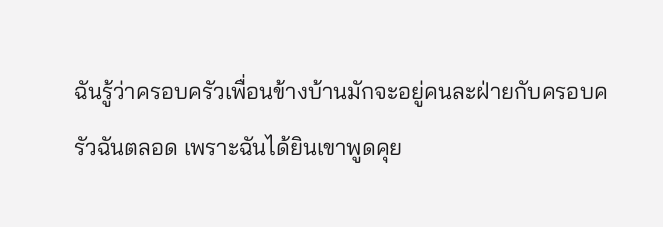ฉันรู้ว่าครอบครัวเพื่อนข้างบ้านมักจะอยู่คนละฝ่ายกับครอบครัวฉันตลอด เพราะฉันได้ยินเขาพูดคุย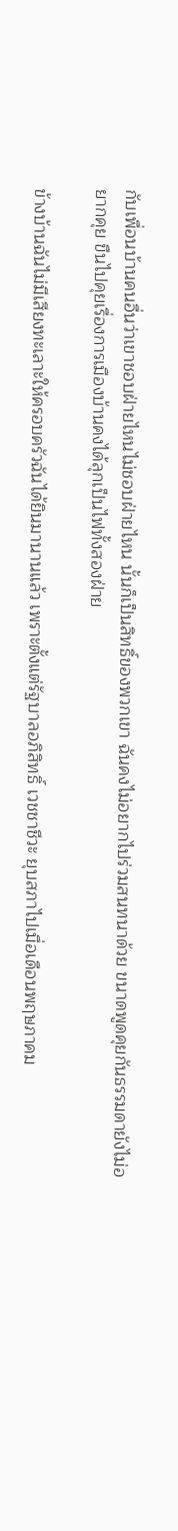กับเพื่อนบ้านคนอื่นว่าเขาชอบฝ่ายไหนไม่ชอบฝ่ายไหน นั้นก็เป็นสิทธิ์ของพวกเขา ฉันคงไม่อยากไปร่วมสนทนาด้วย ขนาดพูดคุยกันธรรมดายังไม่อยากคุย ขืนไปคุยเรื่องการเมืองบ้านคงได้ลุกเป็นไฟทั้งสองฝ่าย

ข้างบ้านฉันไม่มีเสียงทะเลาะให้ครอบครัวฉันได้ยินมานานแล้ว เพราะตั้งแต่รัฐบาลอภิสิทธิ์ เวชชาชีวะ ยุบสภาไปเมื่อเดือนพฤษภาคม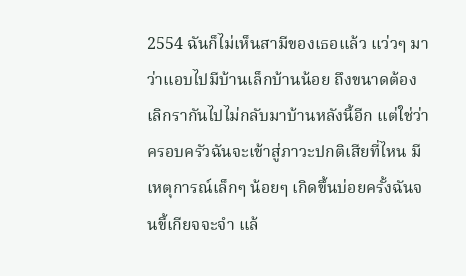2554 ฉันก็ไม่เห็นสามีของเธอแล้ว แว่วๆ มาว่าแอบไปมีบ้านเล็กบ้านน้อย ถึงขนาดต้องเลิกรากันไปไม่กลับมาบ้านหลังนี้อีก แต่ใช่ว่าครอบครัวฉันจะเข้าสู่ภาวะปกติเสียที่ไหน มีเหตุการณ์เล็กๆ น้อยๆ เกิดขึ้นบ่อยครั้งฉันจนขี้เกียจจะจำ แล้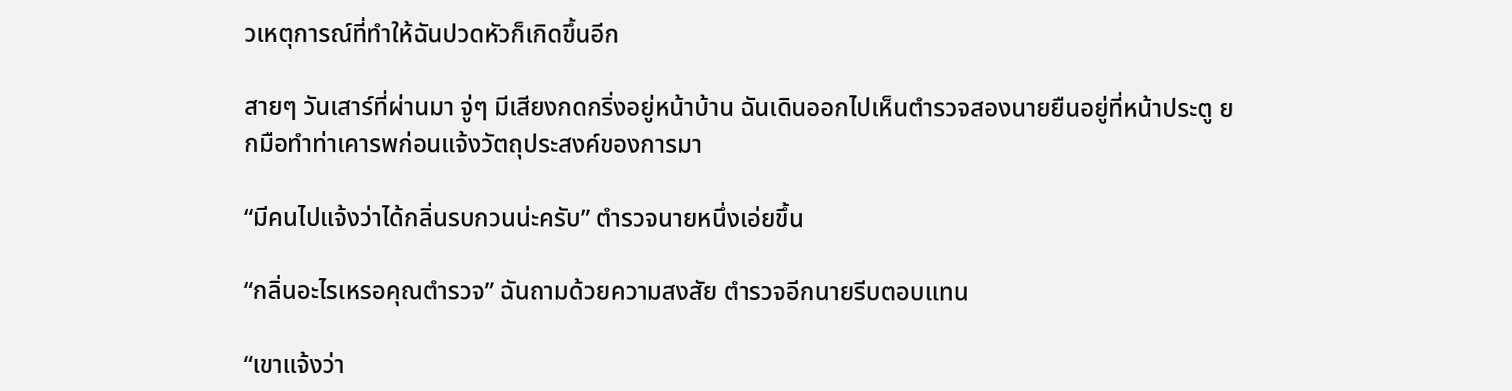วเหตุการณ์ที่ทำให้ฉันปวดหัวก็เกิดขึ้นอีก

สายๆ วันเสาร์ที่ผ่านมา จู่ๆ มีเสียงกดกริ่งอยู่หน้าบ้าน ฉันเดินออกไปเห็นตำรวจสองนายยืนอยู่ที่หน้าประตู ยกมือทำท่าเคารพก่อนแจ้งวัตถุประสงค์ของการมา

“มีคนไปแจ้งว่าได้กลิ่นรบกวนน่ะครับ” ตำรวจนายหนึ่งเอ่ยขึ้น

“กลิ่นอะไรเหรอคุณตำรวจ” ฉันถามด้วยความสงสัย ตำรวจอีกนายรีบตอบแทน

“เขาแจ้งว่า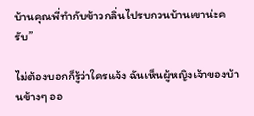บ้านคุณพี่ทำกับข้าวกลิ่นไปรบกวนบ้านเขาน่ะครับ”

ไม่ต้องบอกก็รู้ว่าใครแจ้ง ฉันเห็นผู้หญิงเจ้าของบ้านข้างๆ ออ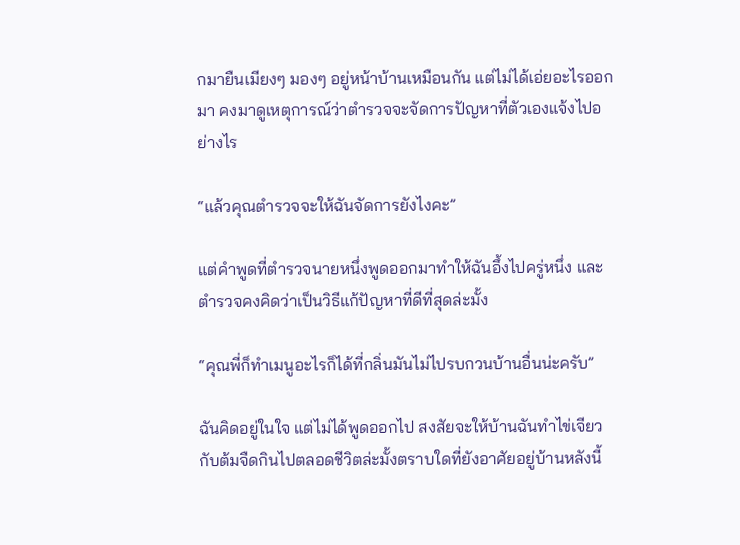กมายืนเมียงๆ มองๆ อยู่หน้าบ้านเหมือนกัน แต่ไม่ได้เอ่ยอะไรออกมา คงมาดูเหตุการณ์ว่าตำรวจจะจัดการปัญหาที่ตัวเองแจ้งไปอย่างไร

“แล้วคุณตำรวจจะให้ฉันจัดการยังไงคะ”

แต่คำพูดที่ตำรวจนายหนึ่งพูดออกมาทำให้ฉันอึ้งไปครู่หนึ่ง และตำรวจคงคิดว่าเป็นวิธีแก้ปัญหาที่ดีที่สุดล่ะมั้ง

“คุณพี่ก็ทำเมนูอะไรก็ได้ที่กลิ่นมันไม่ไปรบกวนบ้านอื่นน่ะครับ”

ฉันคิดอยู่ในใจ แต่ไม่ได้พูดออกไป สงสัยจะให้บ้านฉันทำไข่เจียวกับต้มจืดกินไปตลอดชีวิตล่ะมั้งตราบใดที่ยังอาศัยอยู่บ้านหลังนี้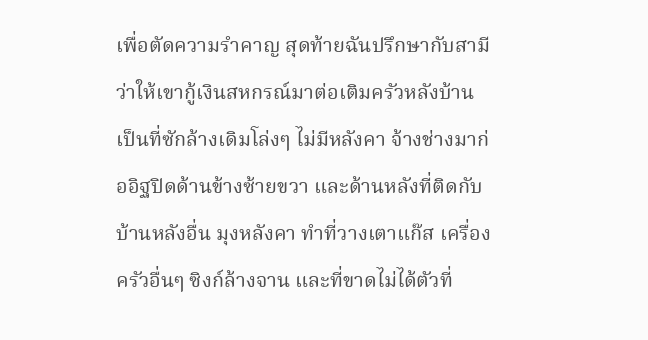เพื่อตัดความรำคาญ สุดท้ายฉันปรึกษากับสามีว่าให้เขากู้เงินสหกรณ์มาต่อเติมครัวหลังบ้าน เป็นที่ซักล้างเดิมโล่งๆ ไม่มีหลังคา จ้างช่างมาก่ออิฐปิดด้านข้างซ้ายขวา และด้านหลังที่ติดกับบ้านหลังอื่น มุงหลังคา ทำที่วางเตาแก๊ส เครื่องครัวอื่นๆ ซิงก์ล้างจาน และที่ขาดไม่ได้ตัวที่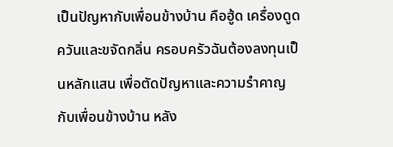เป็นปัญหากับเพื่อนข้างบ้าน คือฮู้ด เครื่องดูดควันและขจัดกลิ่น ครอบครัวฉันต้องลงทุนเป็นหลักแสน เพื่อตัดปัญหาและความรำคาญกับเพื่อนข้างบ้าน หลัง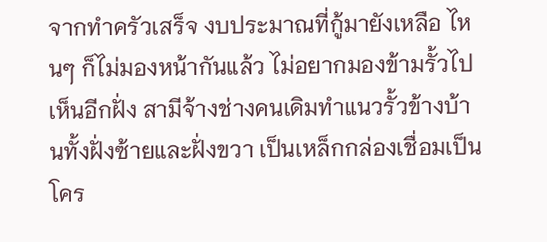จากทำครัวเสร็จ งบประมาณที่กู้มายังเหลือ ไหนๆ ก็ไม่มองหน้ากันแล้ว ไม่อยากมองข้ามรั้วไปเห็นอีกฝั่ง สามีจ้างช่างคนเดิมทำแนวรั้วข้างบ้านทั้งฝั่งซ้ายและฝั่งขวา เป็นเหล็กกล่องเชื่อมเป็นโคร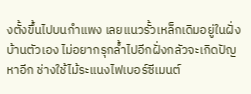งตั้งขึ้นไปบนกำแพง เลยแนวรั้วเหล็กเดิมอยู่ในฝั่งบ้านตัวเอง ไม่อยากรุกล้ำไปอีกฝั่งกลัวจะเกิดปัญหาอีก ช่างใช้ไม้ระแนงไฟเบอร์ซีเมนต์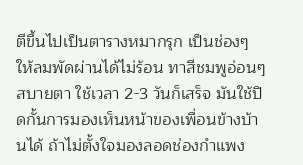ตีขึ้นไปเป็นตารางหมากรุก เป็นช่องๆ ให้ลมพัดผ่านได้ไม่ร้อน ทาสีชมพูอ่อนๆ สบายตา ใช้เวลา 2-3 วันก็เสร็จ มันใช้ปิดกั้นการมองเห็นหน้าของเพื่อนข้างบ้านได้ ถ้าไม่ตั้งใจมองลอดช่องกำแพง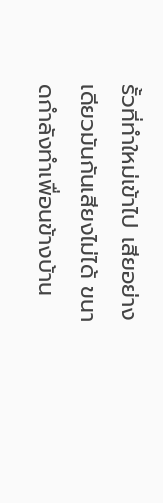รั้วที่ทำใหม่เข้าไป เสียอย่างเดียวมันกันเสียงไม่ได้ ขนาดกำลังทำเพื่อนข้างบ้าน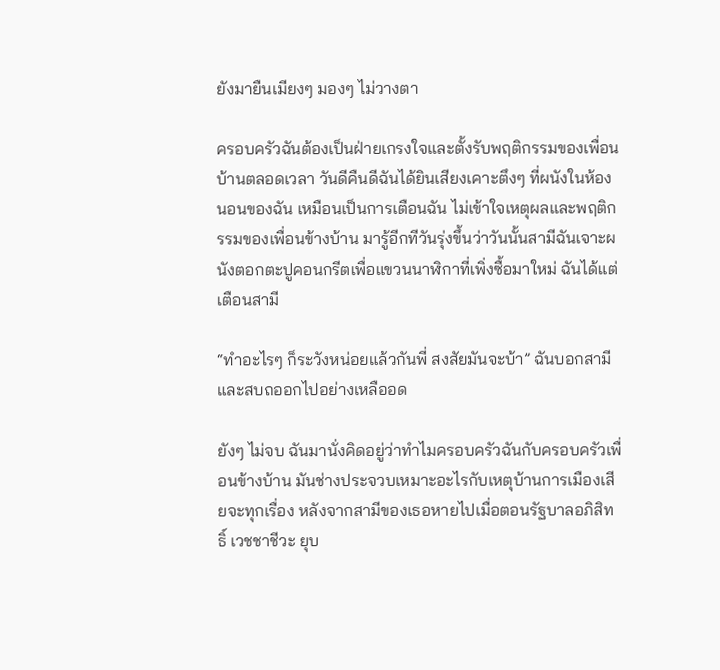ยังมายืนเมียงๆ มองๆ ไม่วางตา

ครอบครัวฉันต้องเป็นฝ่ายเกรงใจและตั้งรับพฤติกรรมของเพื่อนบ้านตลอดเวลา วันดีคืนดีฉันได้ยินเสียงเคาะตึงๆ ที่ผนังในห้องนอนของฉัน เหมือนเป็นการเตือนฉัน ไม่เข้าใจเหตุผลและพฤติกรรมของเพื่อนข้างบ้าน มารู้อีกทีวันรุ่งขึ้นว่าวันนั้นสามีฉันเจาะผนังตอกตะปูคอนกรีตเพื่อแขวนนาฬิกาที่เพิ่งซื้อมาใหม่ ฉันได้แต่เตือนสามี

“ทำอะไรๆ ก็ระวังหน่อยแล้วกันพี่ สงสัยมันจะบ้า” ฉันบอกสามี และสบถออกไปอย่างเหลืออด

ยังๆ ไม่จบ ฉันมานั่งคิดอยู่ว่าทำไมครอบครัวฉันกับครอบครัวเพื่อนข้างบ้าน มันช่างประจวบเหมาะอะไรกับเหตุบ้านการเมืองเสียจะทุกเรื่อง หลังจากสามีของเธอหายไปเมื่อตอนรัฐบาลอภิสิทธิ์ เวชชาชีวะ ยุบ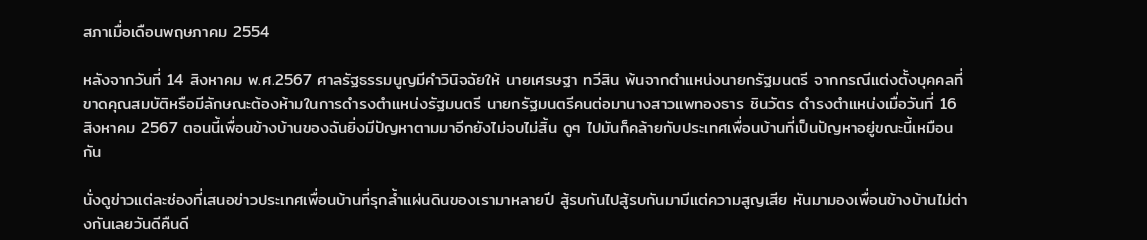สภาเมื่อเดือนพฤษภาคม 2554

หลังจากวันที่ 14 สิงหาคม พ.ศ.2567 ศาลรัฐธรรมนูญมีคำวินิจฉัยให้ นายเศรษฐา ทวีสิน พ้นจากตำแหน่งนายกรัฐมนตรี จากกรณีแต่งตั้งบุคคลที่ขาดคุณสมบัติหรือมีลักษณะต้องห้ามในการดำรงตำแหน่งรัฐมนตรี นายกรัฐมนตรีคนต่อมานางสาวแพทองธาร ชินวัตร ดำรงตำแหน่งเมื่อวันที่ 16 สิงหาคม 2567 ตอนนี้เพื่อนข้างบ้านของฉันยิ่งมีปัญหาตามมาอีกยังไม่จบไม่สิ้น ดูๆ ไปมันก็คล้ายกับประเทศเพื่อนบ้านที่เป็นปัญหาอยู่ขณะนี้เหมือนกัน

นั่งดูข่าวแต่ละช่องที่เสนอข่าวประเทศเพื่อนบ้านที่รุกล้ำแผ่นดินของเรามาหลายปี สู้รบกันไปสู้รบกันมามีแต่ความสูญเสีย หันมามองเพื่อนข้างบ้านไม่ต่างกันเลยวันดีคืนดี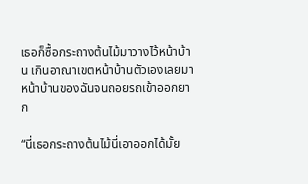เธอก็ซื้อกระถางต้นไม้มาวางไว้หน้าบ้าน เกินอาณาเขตหน้าบ้านตัวเองเลยมาหน้าบ้านของฉันจนถอยรถเข้าออกยาก

“นี่เธอกระถางต้นไม้นี่เอาออกได้มั้ย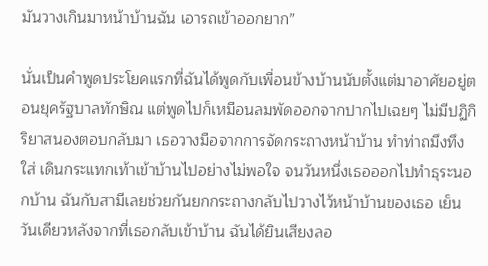มันวางเกินมาหน้าบ้านฉัน เอารถเข้าออกยาก”

นั่นเป็นคำพูดประโยคแรกที่ฉันได้พูดกับเพื่อนข้างบ้านนับตั้งแต่มาอาศัยอยู่ตอนยุครัฐบาลทักษิณ แต่พูดไปก็เหมือนลมพัดออกจากปากไปเฉยๆ ไม่มีปฏิกิริยาสนองตอบกลับมา เธอวางมือจากการจัดกระถางหน้าบ้าน ทำท่าถมึงทึงใส่ เดินกระแทกเท้าเข้าบ้านไปอย่างไม่พอใจ จนวันหนึ่งเธอออกไปทำธุระนอกบ้าน ฉันกับสามีเลยช่วยกันยกกระถางกลับไปวางไว้หน้าบ้านของเธอ เย็นวันเดียวหลังจากที่เธอกลับเข้าบ้าน ฉันได้ยินเสียงลอ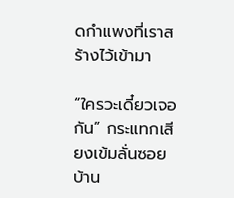ดกำแพงที่เราสร้างไว้เข้ามา

“ใครวะเดี๋ยวเจอกัน” กระแทกเสียงเข้มลั่นซอยบ้าน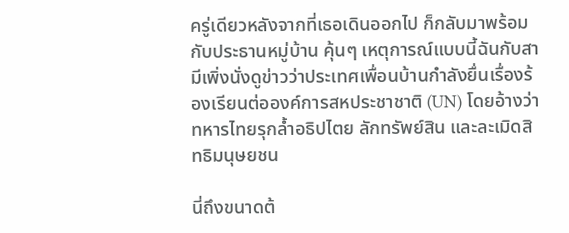ครู่เดียวหลังจากที่เธอเดินออกไป ก็กลับมาพร้อมกับประธานหมู่บ้าน คุ้นๆ เหตุการณ์แบบนี้ฉันกับสามีเพิ่งนั่งดูข่าวว่าประเทศเพื่อนบ้านกำลังยื่นเรื่องร้องเรียนต่อองค์การสหประชาชาติ (UN) โดยอ้างว่าทหารไทยรุกล้ำอธิปไตย ลักทรัพย์สิน และละเมิดสิทธิมนุษยชน

นี่ถึงขนาดต้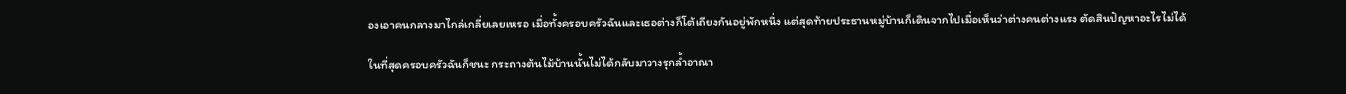องเอาคนกลางมาไกล่เกลี่ยเลยเหรอ เมื่อทั้งครอบครัวฉันและเธอต่างก็โต้เถียงกันอยู่พักหนึ่ง แต่สุดท้ายประธานหมู่บ้านก็เดินจากไปเมื่อเห็นว่าต่างคนต่างแรง ตัดสินปัญหาอะไรไม่ได้

ในที่สุดครอบครัวฉันก็ชนะ กระถางต้นไม้บ้านนั้นไม่ได้กลับมาวางรุกล้ำอาณา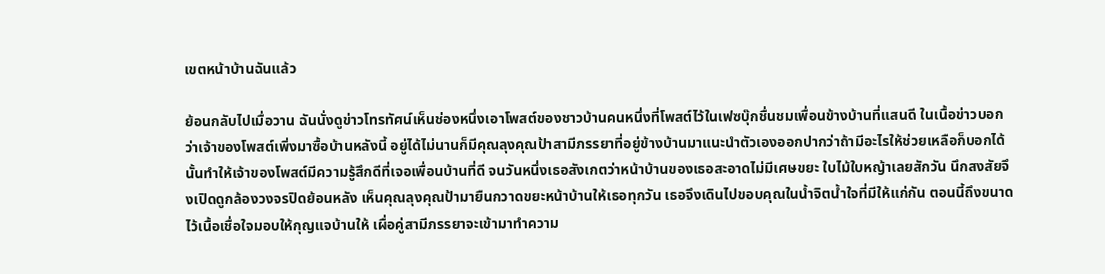เขตหน้าบ้านฉันแล้ว

ย้อนกลับไปเมื่อวาน ฉันนั่งดูข่าวโทรทัศน์เห็นช่องหนึ่งเอาโพสต์ของชาวบ้านคนหนึ่งที่โพสต์ไว้ในเฟซบุ๊กชื่นชมเพื่อนข้างบ้านที่แสนดี ในเนื้อข่าวบอกว่าเจ้าของโพสต์เพิ่งมาซื้อบ้านหลังนี้ อยู่ได้ไม่นานก็มีคุณลุงคุณป้าสามีภรรยาที่อยู่ข้างบ้านมาแนะนำตัวเองออกปากว่าถ้ามีอะไรให้ช่วยเหลือก็บอกได้ นั้นทำให้เจ้าของโพสต์มีความรู้สึกดีที่เจอเพื่อนบ้านที่ดี จนวันหนึ่งเธอสังเกตว่าหน้าบ้านของเธอสะอาดไม่มีเศษขยะ ใบไม้ใบหญ้าเลยสักวัน นึกสงสัยจึงเปิดดูกล้องวงจรปิดย้อนหลัง เห็นคุณลุงคุณป้ามายืนกวาดขยะหน้าบ้านให้เธอทุกวัน เธอจึงเดินไปขอบคุณในน้ำจิตน้ำใจที่มีให้แก่กัน ตอนนี้ถึงขนาดไว้เนื้อเชื่อใจมอบให้กุญแจบ้านให้ เผื่อคู่สามีภรรยาจะเข้ามาทำความ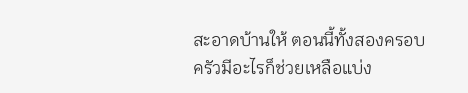สะอาดบ้านให้ ตอนนี้ทั้งสองครอบครัวมีอะไรก็ช่วยเหลือแบ่ง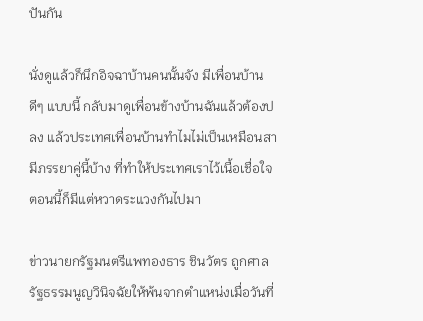ปันกัน

นั่งดูแล้วก็นึกอิจฉาบ้านคนนั้นจัง มีเพื่อนบ้านดีๆ แบบนี้ กลับมาดูเพื่อนข้างบ้านฉันแล้วต้องปลง แล้วประเทศเพื่อนบ้านทำไมไม่เป็นเหมือนสามีภรรยาคู่นี้บ้าง ที่ทำให้ประเทศเราไว้เนื้อเชื่อใจ ตอนนี้ก็มีแต่หวาดระแวงกันไปมา

ข่าวนายกรัฐมนตรีแพทองธาร ชินวัตร ถูกศาลรัฐธรรมนูญวินิจฉัยให้พ้นจากตำแหน่งเมื่อวันที่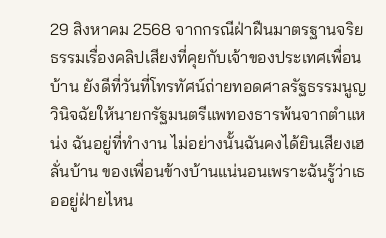29 สิงหาคม 2568 จากกรณีฝ่าฝืนมาตรฐานจริยธรรมเรื่องคลิปเสียงที่คุยกับเจ้าของประเทศเพื่อนบ้าน ยังดีที่วันที่โทรทัศน์ถ่ายทอดศาลรัฐธรรมนูญวินิจฉัยให้นายกรัฐมนตรีแพทองธารพ้นจากตำแหน่ง ฉันอยู่ที่ทำงาน ไม่อย่างนั้นฉันคงได้ยินเสียงเฮลั่นบ้าน ของเพื่อนข้างบ้านแน่นอนเพราะฉันรู้ว่าเธออยู่ฝ่ายไหน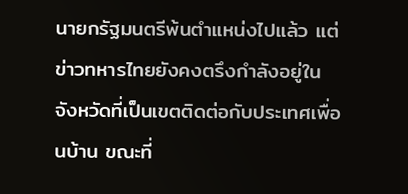นายกรัฐมนตรีพ้นตำแหน่งไปแล้ว แต่ข่าวทหารไทยยังคงตรึงกำลังอยู่ในจังหวัดที่เป็นเขตติดต่อกับประเทศเพื่อนบ้าน ขณะที่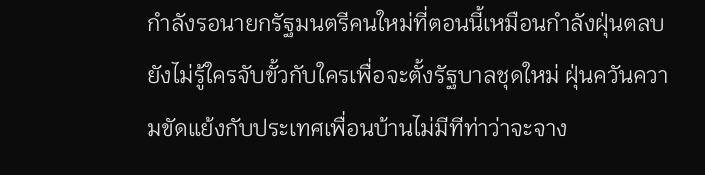กำลังรอนายกรัฐมนตรีคนใหม่ที่ตอนนี้เหมือนกำลังฝุ่นตลบ ยังไม่รู้ใครจับขั้วกับใครเพื่อจะตั้งรัฐบาลชุดใหม่ ฝุ่นควันความขัดแย้งกับประเทศเพื่อนบ้านไม่มีทีท่าว่าจะจาง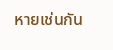หายเช่นกัน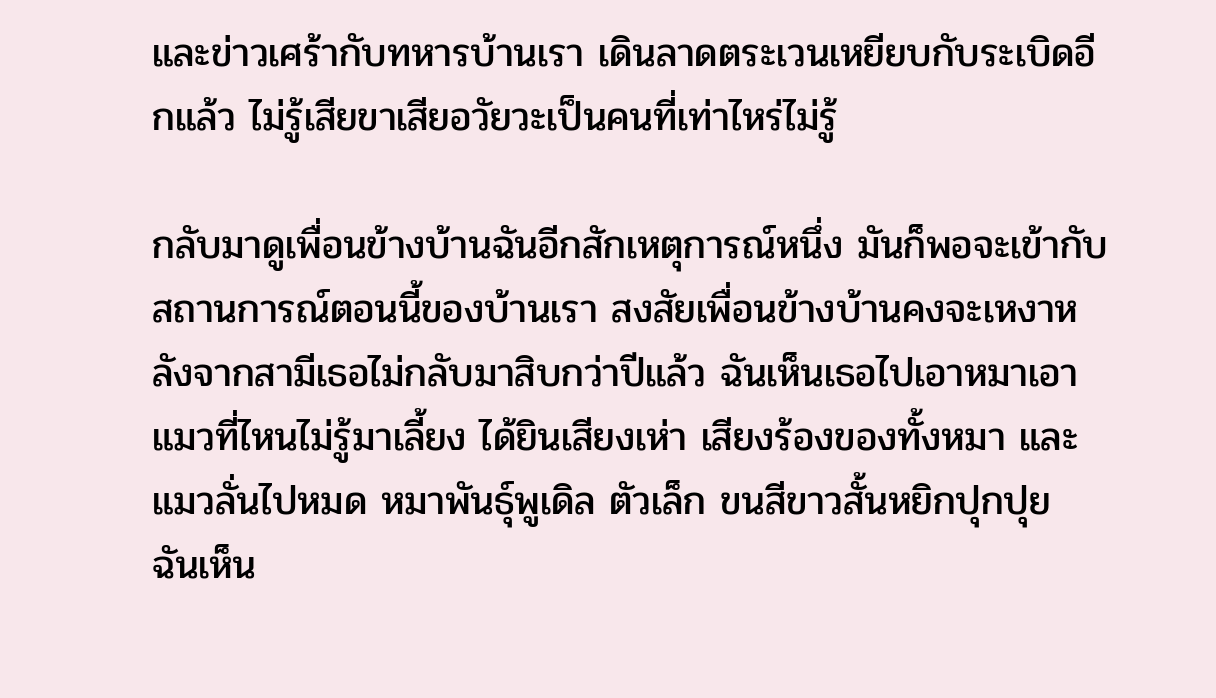และข่าวเศร้ากับทหารบ้านเรา เดินลาดตระเวนเหยียบกับระเบิดอีกแล้ว ไม่รู้เสียขาเสียอวัยวะเป็นคนที่เท่าไหร่ไม่รู้

กลับมาดูเพื่อนข้างบ้านฉันอีกสักเหตุการณ์หนึ่ง มันก็พอจะเข้ากับสถานการณ์ตอนนี้ของบ้านเรา สงสัยเพื่อนข้างบ้านคงจะเหงาหลังจากสามีเธอไม่กลับมาสิบกว่าปีแล้ว ฉันเห็นเธอไปเอาหมาเอาแมวที่ไหนไม่รู้มาเลี้ยง ได้ยินเสียงเห่า เสียงร้องของทั้งหมา และแมวลั่นไปหมด หมาพันธุ์พูเดิล ตัวเล็ก ขนสีขาวสั้นหยิกปุกปุย ฉันเห็น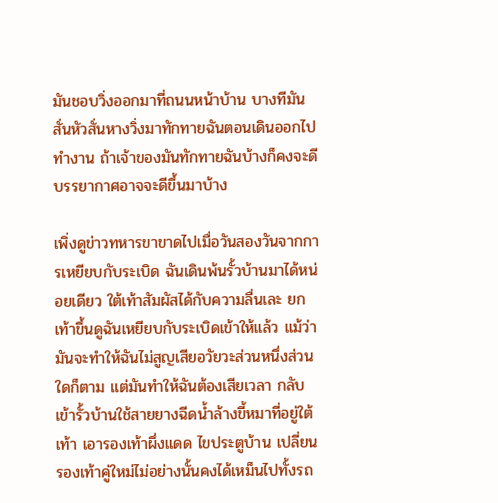มันชอบวิ่งออกมาที่ถนนหน้าบ้าน บางทีมันสั่นหัวสั่นหางวิ่งมาทักทายฉันตอนเดินออกไปทำงาน ถ้าเจ้าของมันทักทายฉันบ้างก็คงจะดี บรรยากาศอาจจะดีขึ้นมาบ้าง

เพิ่งดูข่าวทหารขาขาดไปเมื่อวันสองวันจากการเหยียบกับระเบิด ฉันเดินพ้นรั้วบ้านมาได้หน่อยเดียว ใต้เท้าสัมผัสได้กับความลื่นเละ ยกเท้าขึ้นดูฉันเหยียบกับระเบิดเข้าให้แล้ว แม้ว่ามันจะทำให้ฉันไม่สูญเสียอวัยวะส่วนหนึ่งส่วนใดก็ตาม แต่มันทำให้ฉันต้องเสียเวลา กลับเข้ารั้วบ้านใช้สายยางฉีดน้ำล้างขี้หมาที่อยู่ใต้เท้า เอารองเท้าผึ่งแดด ไขประตูบ้าน เปลี่ยนรองเท้าคู่ใหม่ไม่อย่างนั้นคงได้เหม็นไปทั้งรถ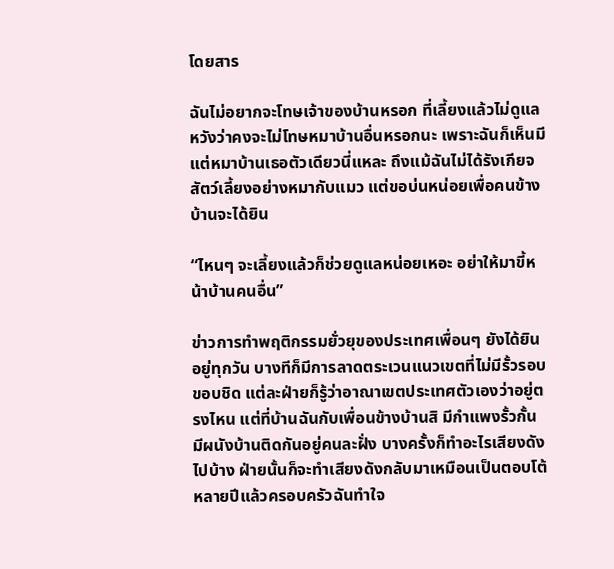โดยสาร

ฉันไม่อยากจะโทษเจ้าของบ้านหรอก ที่เลี้ยงแล้วไม่ดูแล หวังว่าคงจะไม่โทษหมาบ้านอื่นหรอกนะ เพราะฉันก็เห็นมีแต่หมาบ้านเธอตัวเดียวนี่แหละ ถึงแม้ฉันไม่ได้รังเกียจสัตว์เลี้ยงอย่างหมากับแมว แต่ขอบ่นหน่อยเพื่อคนข้างบ้านจะได้ยิน

“ไหนๆ จะเลี้ยงแล้วก็ช่วยดูแลหน่อยเหอะ อย่าให้มาขี้หน้าบ้านคนอื่น”

ข่าวการทำพฤติกรรมยั่วยุของประเทศเพื่อนๆ ยังได้ยินอยู่ทุกวัน บางทีก็มีการลาดตระเวนแนวเขตที่ไม่มีรั้วรอบขอบชิด แต่ละฝ่ายก็รู้ว่าอาณาเขตประเทศตัวเองว่าอยู่ตรงไหน แต่ที่บ้านฉันกับเพื่อนข้างบ้านสิ มีกำแพงรั้วกั้น มีผนังบ้านติดกันอยู่คนละฝั่ง บางครั้งก็ทำอะไรเสียงดังไปบ้าง ฝ่ายนั้นก็จะทำเสียงดังกลับมาเหมือนเป็นตอบโต้ หลายปีแล้วครอบครัวฉันทำใจ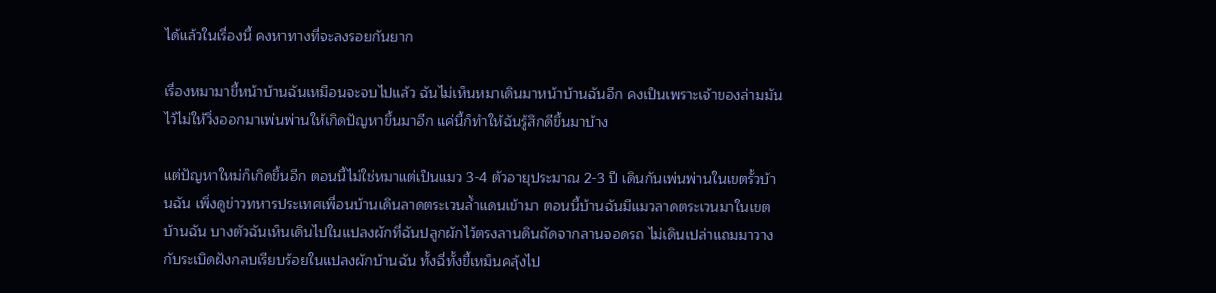ได้แล้วในเรื่องนี้ คงหาทางที่จะลงรอยกันยาก

เรื่องหมามาขี้หน้าบ้านฉันเหมือนจะจบไปแล้ว ฉันไม่เห็นหมาเดินมาหน้าบ้านฉันอีก คงเป็นเพราะเจ้าของล่ามมันไว้ไม่ให้วิ่งออกมาเพ่นพ่านให้เกิดปัญหาขึ้นมาอีก แค่นี้ก็ทำให้ฉันรู้สึกดีขึ้นมาบ้าง

แต่ปัญหาใหม่ก็เกิดขึ้นอีก ตอนนี้ไม่ใช่หมาแต่เป็นแมว 3-4 ตัวอายุประมาณ 2-3 ปี เดินกันเพ่นพ่านในเขตรั้วบ้านฉัน เพิ่งดูข่าวทหารประเทศเพื่อนบ้านเดินลาดตระเวนล้ำแดนเข้ามา ตอนนี้บ้านฉันมีแมวลาดตระเวนมาในเขตบ้านฉัน บางตัวฉันเห็นเดินไปในแปลงผักที่ฉันปลูกผักไว้ตรงลานดินถัดจากลานจอดรถ ไม่เดินเปล่าแถมมาวางกับระเบิดฝังกลบเรียบร้อยในแปลงผักบ้านฉัน ทั้งฉี่ทั้งขี้เหม็นคลุ้งไป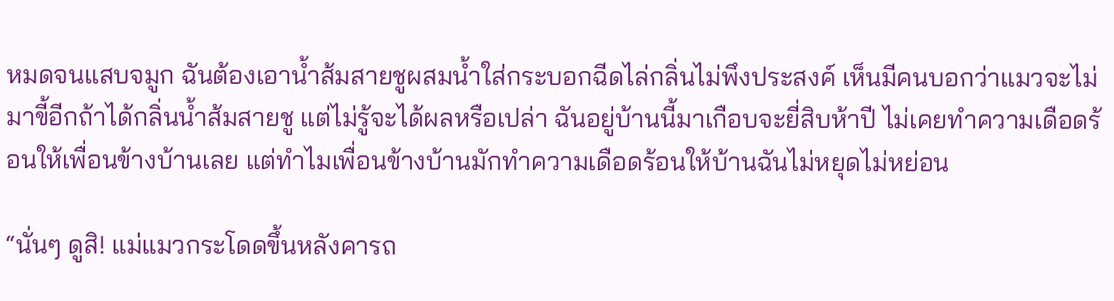หมดจนแสบจมูก ฉันต้องเอาน้ำส้มสายชูผสมน้ำใส่กระบอกฉีดไล่กลิ่นไม่พึงประสงค์ เห็นมีคนบอกว่าแมวจะไม่มาขี้อีกถ้าได้กลิ่นน้ำส้มสายชู แต่ไม่รู้จะได้ผลหรือเปล่า ฉันอยู่บ้านนี้มาเกือบจะยี่สิบห้าปี ไม่เคยทำความเดือดร้อนให้เพื่อนข้างบ้านเลย แต่ทำไมเพื่อนข้างบ้านมักทำความเดือดร้อนให้บ้านฉันไม่หยุดไม่หย่อน

“นั่นๆ ดูสิ! แม่แมวกระโดดขึ้นหลังคารถ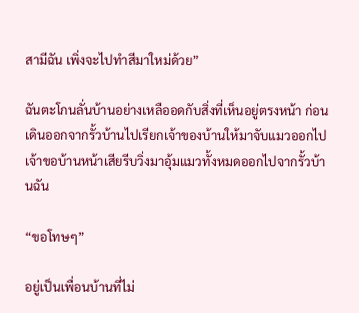สามีฉัน เพิ่งจะไปทำสีมาใหม่ด้วย”

ฉันตะโกนลั่นบ้านอย่างเหลืออดกับสิ่งที่เห็นอยู่ตรงหน้า ก่อนเดินออกจากรั้วบ้านไปเรียกเจ้าของบ้านให้มาจับแมวออกไป เจ้าขอบ้านหน้าเสียรีบวิ่งมาอุ้มแมวทั้งหมดออกไปจากรั้วบ้านฉัน

“ขอโทษๆ”

อยู่เป็นเพื่อนบ้านที่ไม่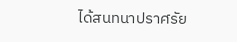ได้สนทนาปราศรัย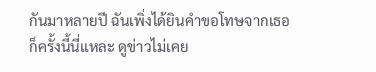กันมาหลายปี ฉันเพิ่งได้ยินคำขอโทษจากเธอก็ครั้งนี้นี่แหละ ดูข่าวไม่เคย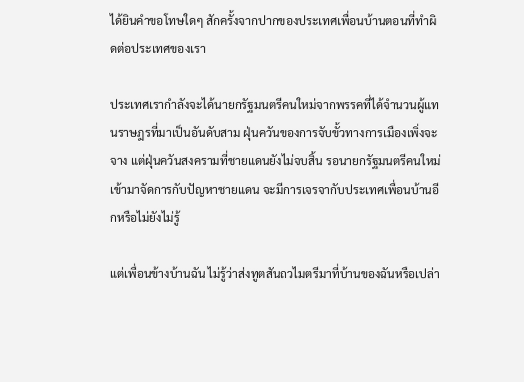ได้ยินคำขอโทษใดๆ สักครั้งจากปากของประเทศเพื่อนบ้านตอนที่ทำผิดต่อประเทศของเรา

ประเทศเรากำลังจะได้นายกรัฐมนตรีคนใหม่จากพรรคที่ได้จำนวนผู้แทนราษฎรที่มาเป็นอันดับสาม ฝุ่นควันของการจับขั้วทางการเมืองเพิ่งจะจาง แต่ฝุ่นควันสงครามที่ชายแดนยังไม่จบสิ้น รอนายกรัฐมนตรีคนใหม่เข้ามาจัดการกับปัญหาชายแดน จะมีการเจรจากับประเทศเพื่อนบ้านอีกหรือไม่ยังไม่รู้

แต่เพื่อนข้างบ้านฉัน ไม่รู้ว่าส่งทูตสันถวไมตรีมาที่บ้านของฉันหรือเปล่า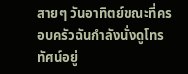สายๆ วันอาทิตย์ขณะที่ครอบครัวฉันกำลังนั่งดูโทรทัศน์อยู่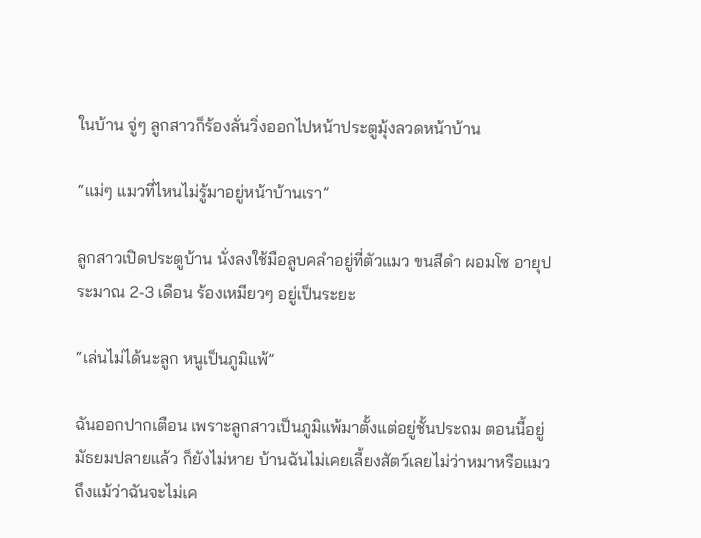ในบ้าน จู่ๆ ลูกสาวก็ร้องลั่นวิ่งออกไปหน้าประตูมุ้งลวดหน้าบ้าน

“แม่ๆ แมวที่ไหนไม่รู้มาอยู่หน้าบ้านเรา”

ลูกสาวเปิดประตูบ้าน นั่งลงใช้มือลูบคลำอยู่ที่ตัวแมว ขนสีดำ ผอมโซ อายุประมาณ 2-3 เดือน ร้องเหมียวๆ อยู่เป็นระยะ

“เล่นไม่ได้นะลูก หนูเป็นภูมิแพ้”

ฉันออกปากเตือน เพราะลูกสาวเป็นภูมิแพ้มาตั้งแต่อยู่ชั้นประถม ตอนนี้อยู่มัธยมปลายแล้ว ก็ยังไม่หาย บ้านฉันไม่เคยเลี้ยงสัตว์เลยไม่ว่าหมาหรือแมว ถึงแม้ว่าฉันจะไม่เค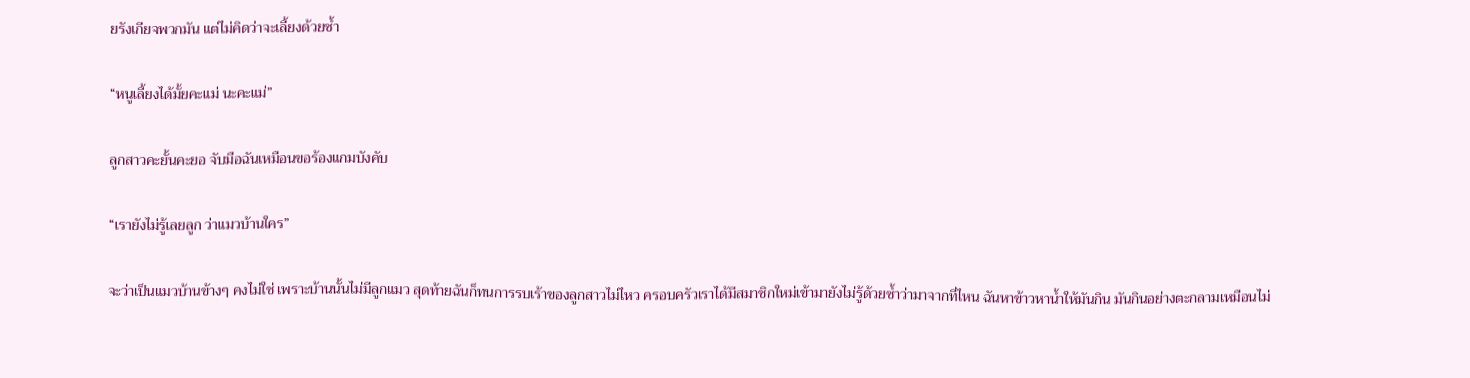ยรังเกียจพวกมัน แต่ไม่คิดว่าจะเลี้ยงด้วยซ้ำ

“หนูเลี้ยงได้มั้ยคะแม่ นะคะแม่”

ลูกสาวคะยั้นคะยอ จับมือฉันเหมือนขอร้องแกมบังคับ

“เรายังไม่รู้เลยลูก ว่าแมวบ้านใคร”

จะว่าเป็นแมวบ้านข้างๆ คงไม่ใช่ เพราะบ้านนั้นไม่มีลูกแมว สุดท้ายฉันก็ทนการรบเร้าของลูกสาวไม่ไหว ครอบครัวเราได้มีสมาชิกใหม่เข้ามายังไม่รู้ด้วยซ้ำว่ามาจากที่ไหน ฉันหาข้าวหาน้ำให้มันกิน มันกินอย่างตะกลามเหมือนไม่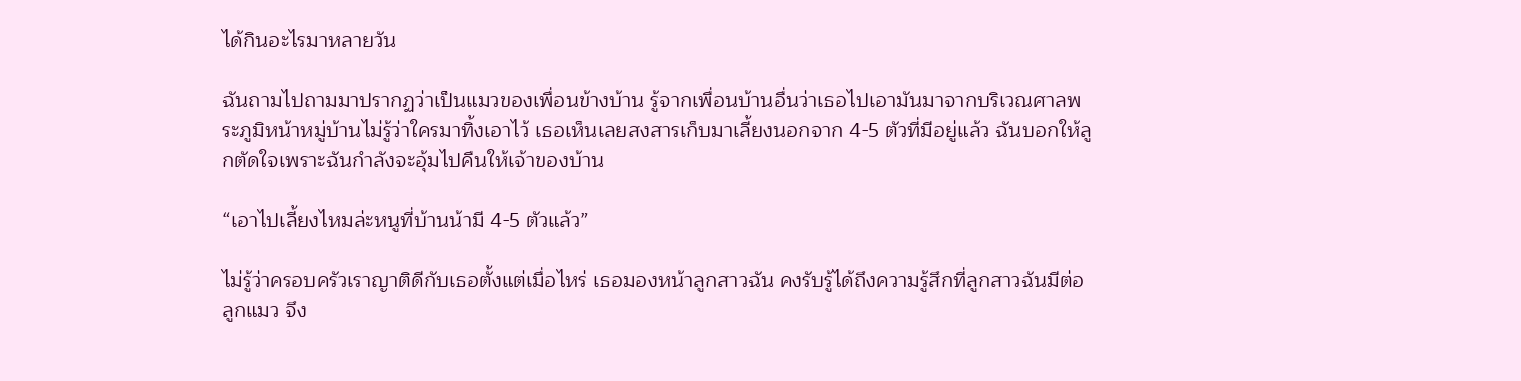ได้กินอะไรมาหลายวัน

ฉันถามไปถามมาปรากฏว่าเป็นแมวของเพื่อนข้างบ้าน รู้จากเพื่อนบ้านอื่นว่าเธอไปเอามันมาจากบริเวณศาลพระภูมิหน้าหมู่บ้านไม่รู้ว่าใครมาทิ้งเอาไว้ เธอเห็นเลยสงสารเก็บมาเลี้ยงนอกจาก 4-5 ตัวที่มีอยู่แล้ว ฉันบอกให้ลูกตัดใจเพราะฉันกำลังจะอุ้มไปคืนให้เจ้าของบ้าน

“เอาไปเลี้ยงไหมล่ะหนูที่บ้านน้ามี 4-5 ตัวแล้ว”

ไม่รู้ว่าครอบครัวเราญาติดีกับเธอตั้งแต่เมื่อไหร่ เธอมองหน้าลูกสาวฉัน คงรับรู้ได้ถึงความรู้สึกที่ลูกสาวฉันมีต่อลูกแมว จึง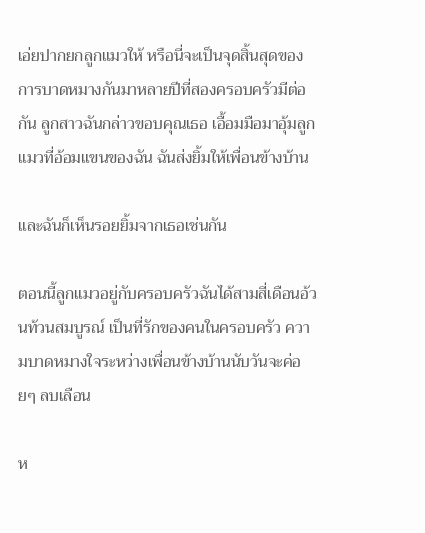เอ่ยปากยกลูกแมวให้ หรือนี่จะเป็นจุดสิ้นสุดของการบาดหมางกันมาหลายปีที่สองครอบครัวมีต่อกัน ลูกสาวฉันกล่าวขอบคุณเธอ เอื้อมมือมาอุ้มลูกแมวที่อ้อมแขนของฉัน ฉันส่งยิ้มให้เพื่อนข้างบ้าน

และฉันก็เห็นรอยยิ้มจากเธอเช่นกัน

ตอนนี้ลูกแมวอยู่กับครอบครัวฉันได้สามสี่เดือนอ้วนท้วนสมบูรณ์ เป็นที่รักของคนในครอบครัว ความบาดหมางใจระหว่างเพื่อนข้างบ้านนับวันจะค่อยๆ ลบเลือน

ห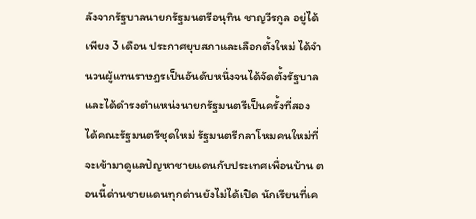ลังจากรัฐบาลนายกรัฐมนตรีอนุทิน ชาญวีรกูล อยู่ได้เพียง 3 เดือน ประกาศยุบสภาและเลือกตั้งใหม่ ได้จำนวนผู้แทนราษฎรเป็นอันดับหนึ่งจนได้จัดตั้งรัฐบาล และได้ดำรงตำแหน่งนายกรัฐมนตรีเป็นครั้งที่สอง ได้คณะรัฐมนตรีชุดใหม่ รัฐมนตรีกลาโหมคนใหม่ที่จะเข้ามาดูแลปัญหาชายแดนกับประเทศเพื่อนบ้าน ตอนนี้ด่านชายแดนทุกด่านยังไม่ได้เปิด นักเรียนที่เค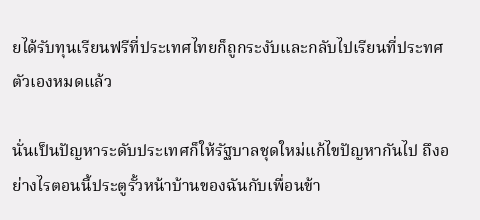ยได้รับทุนเรียนฟรีที่ประเทศไทยก็ถูกระงับและกลับไปเรียนที่ประทศตัวเองหมดแล้ว

นั่นเป็นปัญหาระดับประเทศก็ให้รัฐบาลชุดใหม่แก้ไขปัญหากันไป ถึงอย่างไรตอนนี้ประตูรั้วหน้าบ้านของฉันกับเพื่อนข้า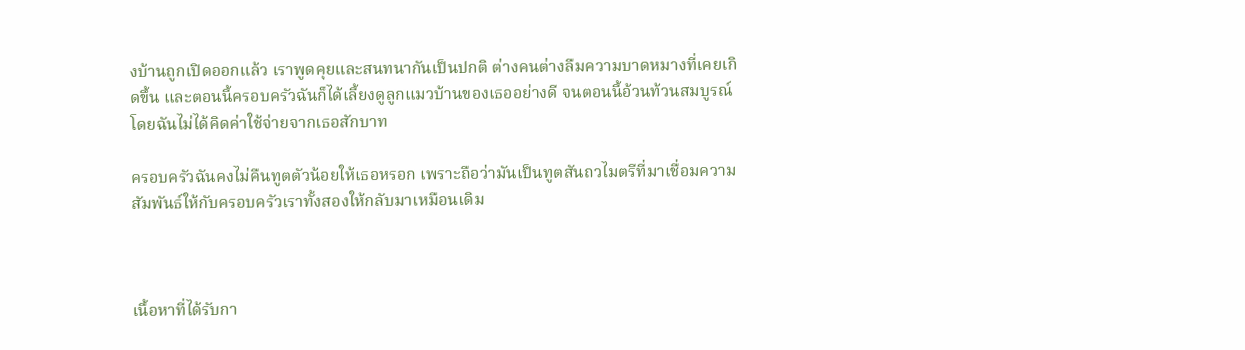งบ้านถูกเปิดออกแล้ว เราพูดคุยและสนทนากันเป็นปกติ ต่างคนต่างลืมความบาดหมางที่เคยเกิดขึ้น และตอนนี้ครอบครัวฉันก็ได้เลี้ยงดูลูกแมวบ้านของเธออย่างดี จนตอนนี้อ้วนท้วนสมบูรณ์ โดยฉันไม่ได้คิดค่าใช้จ่ายจากเธอสักบาท

ครอบครัวฉันคงไม่คืนทูตตัวน้อยให้เธอหรอก เพราะถือว่ามันเป็นทูตสันถวไมตรีที่มาเชื่อมความสัมพันธ์ให้กับครอบครัวเราทั้งสองให้กลับมาเหมือนเดิม



เนื้อหาที่ได้รับกา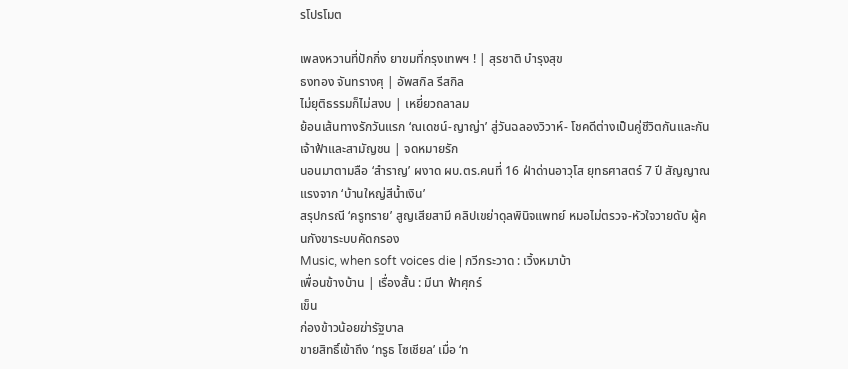รโปรโมต

เพลงหวานที่ปักกิ่ง ยาขมที่กรุงเทพฯ ! | สุรชาติ บำรุงสุข
ธงทอง จันทรางศุ | อัพสกิล รีสกิล
ไม่ยุติธรรมก็ไม่สงบ | เหยี่ยวถลาลม
ย้อนเส้นทางรักวันแรก ‘ณเดชน์-ญาญ่า’ สู่วันฉลองวิวาห์- โชคดีต่างเป็นคู่ชีวิตกันและกัน
เจ้าฟ้าและสามัญชน | จดหมายรัก
นอนมาตามลือ ‘สำราญ’ ผงาด ผบ.ตร.คนที่ 16 ฝ่าด่านอาวุโส ยุทธศาสตร์ 7 ปี สัญญาณแรงจาก ‘บ้านใหญ่สีน้ำเงิน’
สรุปกรณี ‘ครูทราย’ สูญเสียสามี คลิปเขย่าดุลพินิจแพทย์ หมอไม่ตรวจ-หัวใจวายดับ ผู้คนกังขาระบบคัดกรอง
Music, when soft voices die | กวีกระวาด : เวิ้งหมาบ้า
เพื่อนข้างบ้าน | เรื่องสั้น : มีนา ฟ้าศุกร์
เข็น
ก่องข้าวน้อยฆ่ารัฐบาล
ขายสิทธิ์เข้าถึง ‘ทรูธ โซเชียล’ เมื่อ ‘ท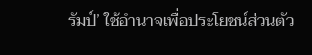รัมป์’ ใช้อำนาจเพื่อประโยชน์ส่วนตัว